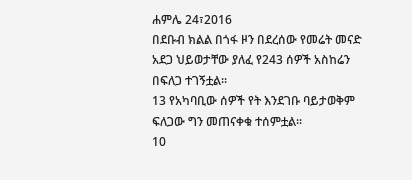ሐምሌ 24፣2016
በደቡብ ክልል በጎፋ ዞን በደረሰው የመሬት መናድ አደጋ ህይወታቸው ያለፈ የ243 ሰዎች አስከሬን በፍለጋ ተገኝቷል፡፡
13 የአካባቢው ሰዎች የት እንደገቡ ባይታወቅም ፍለጋው ግን መጠናቀቁ ተሰምቷል፡፡
10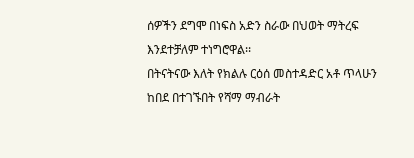ሰዎችን ደግሞ በነፍስ አድን ስራው በህወት ማትረፍ እንደተቻለም ተነግሮዋል፡፡
በትናትናው እለት የክልሉ ርዕሰ መስተዳድር አቶ ጥላሁን ከበደ በተገኙበት የሻማ ማብራት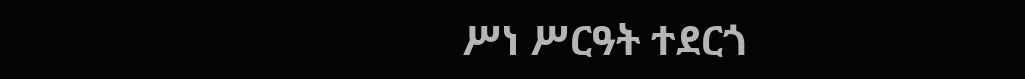ሥነ ሥርዓት ተደርጎ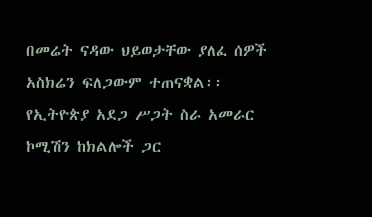በመሬት ናዳው ህይወታቸው ያለፈ ሰዎች አስክሬን ፍለጋውም ተጠናቋል፡፡
የኢትዮጵያ አደጋ ሥጋት ስራ አመራር ኮሚሽን ከክልሎች ጋር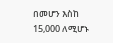በመሆን እስከ 15,000 ለሚሆኑ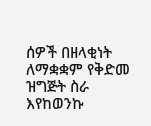ሰዎች በዘላቂነት ለማቋቋም የቅድመ ዝግጅት ስራ እየከወንኩ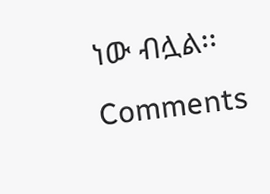ነው ብሏል፡፡
Comments